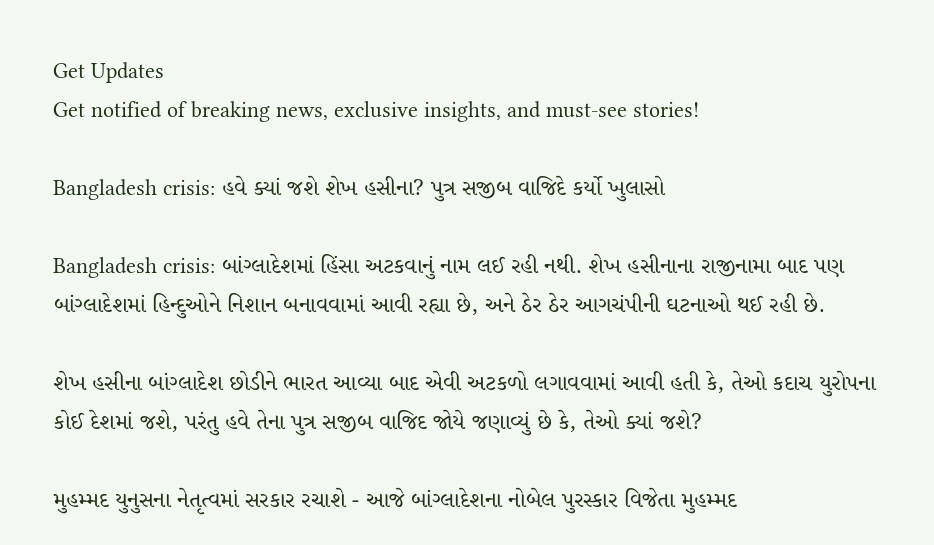Get Updates
Get notified of breaking news, exclusive insights, and must-see stories!

Bangladesh crisis: હવે ક્યાં જશે શેખ હસીના? પુત્ર સજીબ વાજિદે કર્યો ખુલાસો

Bangladesh crisis: બાંગ્લાદેશમાં હિંસા અટકવાનું નામ લઈ રહી નથી. શેખ હસીનાના રાજીનામા બાદ પણ બાંગ્લાદેશમાં હિન્દુઓને નિશાન બનાવવામાં આવી રહ્યા છે, અને ઠેર ઠેર આગચંપીની ઘટનાઓ થઈ રહી છે.

શેખ હસીના બાંગ્લાદેશ છોડીને ભારત આવ્યા બાદ એવી અટકળો લગાવવામાં આવી હતી કે, તેઓ કદાચ યુરોપના કોઈ દેશમાં જશે, પરંતુ હવે તેના પુત્ર સજીબ વાજિદ જોયે જણાવ્યું છે કે, તેઓ ક્યાં જશે?

મુહમ્મદ યુનુસના નેતૃત્વમાં સરકાર રચાશે - આજે બાંગ્લાદેશના નોબેલ પુરસ્કાર વિજેતા મુહમ્મદ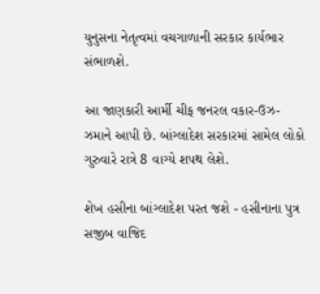યુનુસના નેતૃત્વમાં વચગાળાની સરકાર કાર્યભાર સંભાળશે.

આ જાણકારી આર્મી ચીફ જનરલ વકાર-ઉઝ-ઝમાને આપી છે. બાંગ્લાદેશ સરકારમાં સામેલ લોકો ગુરુવારે રાત્રે 8 વાગ્યે શપથ લેશે.

શેખ હસીના બાંગ્લાદેશ પરત જશે - હસીનાના પુત્ર સજીબ વાજિદ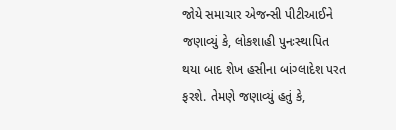જોયે સમાચાર એજન્સી પીટીઆઈને જણાવ્યું કે, લોકશાહી પુનઃસ્થાપિત થયા બાદ શેખ હસીના બાંગ્લાદેશ પરત ફરશે. તેમણે જણાવ્યું હતું કે,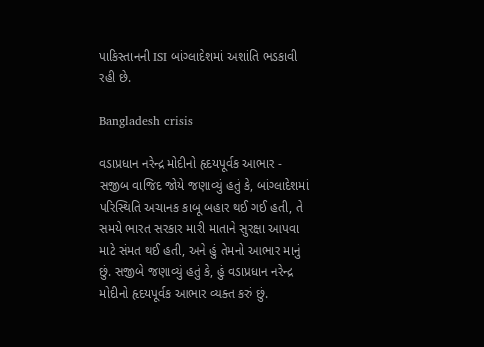પાકિસ્તાનની ISI બાંગ્લાદેશમાં અશાંતિ ભડકાવી રહી છે.

Bangladesh crisis

વડાપ્રધાન નરેન્દ્ર મોદીનો હૃદયપૂર્વક આભાર - સજીબ વાજિદ જોયે જણાવ્યું હતું કે, બાંગ્લાદેશમાં પરિસ્થિતિ અચાનક કાબૂ બહાર થઈ ગઈ હતી, તે સમયે ભારત સરકાર મારી માતાને સુરક્ષા આપવા માટે સંમત થઈ હતી, અને હું તેમનો આભાર માનું છું. સજીબે જણાવ્યું હતું કે, હું વડાપ્રધાન નરેન્દ્ર મોદીનો હૃદયપૂર્વક આભાર વ્યક્ત કરું છું.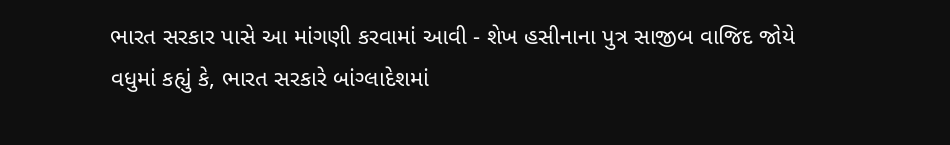ભારત સરકાર પાસે આ માંગણી કરવામાં આવી - શેખ હસીનાના પુત્ર સાજીબ વાજિદ જોયે વધુમાં કહ્યું કે, ભારત સરકારે બાંગ્લાદેશમાં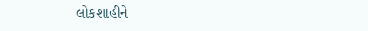લોકશાહીને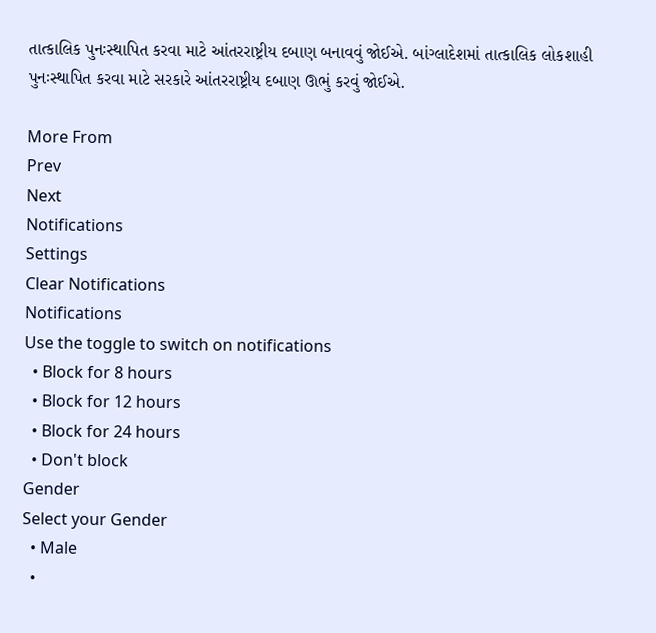તાત્કાલિક પુનઃસ્થાપિત કરવા માટે આંતરરાષ્ટ્રીય દબાણ બનાવવું જોઈએ. બાંગ્લાદેશમાં તાત્કાલિક લોકશાહી પુનઃસ્થાપિત કરવા માટે સરકારે આંતરરાષ્ટ્રીય દબાણ ઊભું કરવું જોઈએ.

More From
Prev
Next
Notifications
Settings
Clear Notifications
Notifications
Use the toggle to switch on notifications
  • Block for 8 hours
  • Block for 12 hours
  • Block for 24 hours
  • Don't block
Gender
Select your Gender
  • Male
  •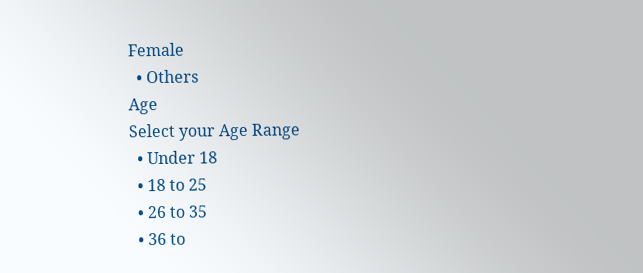Female
  • Others
Age
Select your Age Range
  • Under 18
  • 18 to 25
  • 26 to 35
  • 36 to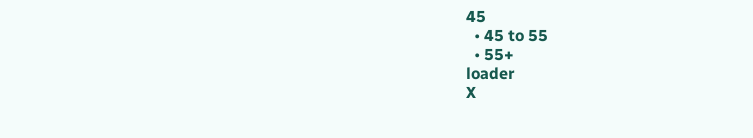45
  • 45 to 55
  • 55+
loader
X